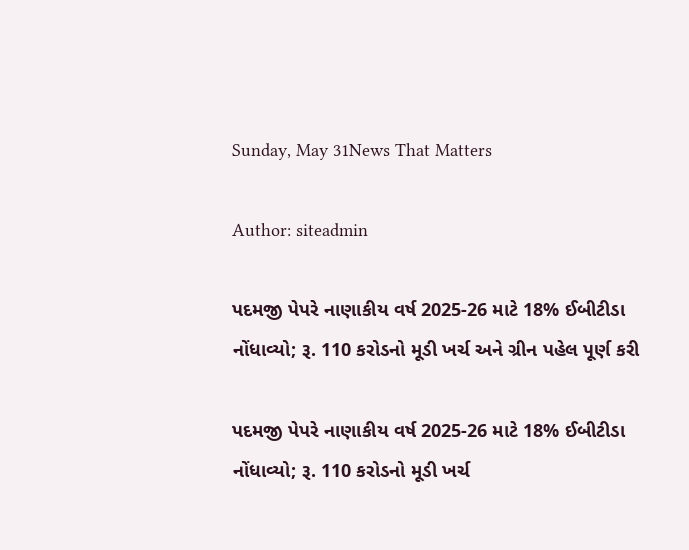Sunday, May 31News That Matters

Author: siteadmin

પદમજી પેપરે નાણાકીય વર્ષ 2025-26 માટે 18% ઈબીટીડા નોંધાવ્યો; રૂ. 110 કરોડનો મૂડી ખર્ચ અને ગ્રીન પહેલ પૂર્ણ કરી

પદમજી પેપરે નાણાકીય વર્ષ 2025-26 માટે 18% ઈબીટીડા નોંધાવ્યો; રૂ. 110 કરોડનો મૂડી ખર્ચ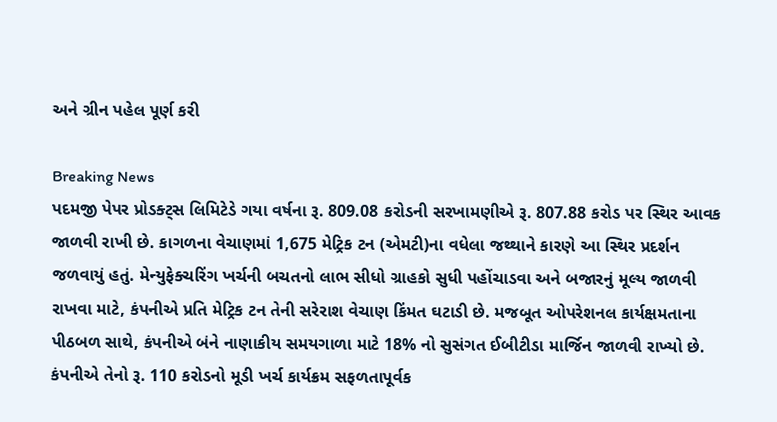અને ગ્રીન પહેલ પૂર્ણ કરી

Breaking News
પદમજી પેપર પ્રોડક્ટ્સ લિમિટેડે ગયા વર્ષના રૂ. 809.08 કરોડની સરખામણીએ રૂ. 807.88 કરોડ પર સ્થિર આવક જાળવી રાખી છે. કાગળના વેચાણમાં 1,675 મેટ્રિક ટન (એમટી)ના વધેલા જથ્થાને કારણે આ સ્થિર પ્રદર્શન જળવાયું હતું. મેન્યુફેક્ચરિંગ ખર્ચની બચતનો લાભ સીધો ગ્રાહકો સુધી પહોંચાડવા અને બજારનું મૂલ્ય જાળવી રાખવા માટે, કંપનીએ પ્રતિ મેટ્રિક ટન તેની સરેરાશ વેચાણ કિંમત ઘટાડી છે. મજબૂત ઓપરેશનલ કાર્યક્ષમતાના પીઠબળ સાથે, કંપનીએ બંને નાણાકીય સમયગાળા માટે 18% નો સુસંગત ઈબીટીડા માર્જિન જાળવી રાખ્યો છે. કંપનીએ તેનો રૂ. 110 કરોડનો મૂડી ખર્ચ કાર્યક્રમ સફળતાપૂર્વક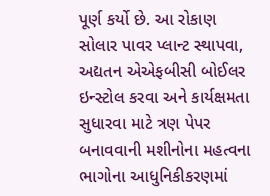પૂર્ણ કર્યો છે. આ રોકાણ સોલાર પાવર પ્લાન્ટ સ્થાપવા, અદ્યતન એએફબીસી બોઈલર ઇન્સ્ટોલ કરવા અને કાર્યક્ષમતા સુધારવા માટે ત્રણ પેપર બનાવવાની મશીનોના મહત્વના ભાગોના આધુનિકીકરણમાં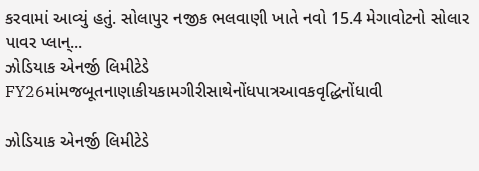કરવામાં આવ્યું હતું. સોલાપુર નજીક ભલવાણી ખાતે નવો 15.4 મેગાવોટનો સોલાર પાવર પ્લાન્...
ઝોડિયાક એનર્જી લિમીટેડે FY26માંમજબૂતનાણાકીયકામગીરીસાથેનોંધપાત્રઆવકવૃદ્ધિનોંધાવી

ઝોડિયાક એનર્જી લિમીટેડે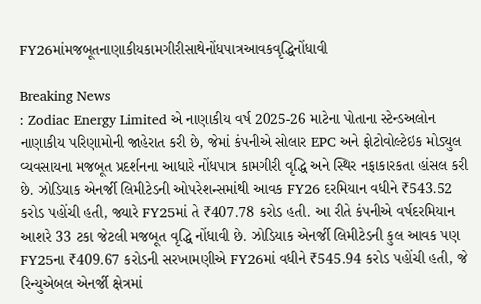FY26માંમજબૂતનાણાકીયકામગીરીસાથેનોંધપાત્રઆવકવૃદ્ધિનોંધાવી

Breaking News
: Zodiac Energy Limited એ નાણાકીય વર્ષ 2025-26 માટેના પોતાના સ્ટેન્ડઅલોન નાણાકીય પરિણામોની જાહેરાત કરી છે, જેમાં કંપનીએ સોલાર EPC અને ફોટોવોલ્ટેઇક મોડ્યુલ વ્યવસાયના મજબૂત પ્રદર્શનના આધારે નોંધપાત્ર કામગીરી વૃદ્ધિ અને સ્થિર નફાકારકતા હાંસલ કરી છે. ઝોડિયાક એનર્જી લિમીટેડની ઓપરેશન્સમાંથી આવક FY26 દરમિયાન વધીને ₹543.52 કરોડ પહોંચી હતી, જ્યારે FY25માં તે ₹407.78 કરોડ હતી. આ રીતે કંપનીએ વર્ષદરમિયાન આશરે 33 ટકા જેટલી મજબૂત વૃદ્ધિ નોંધાવી છે. ઝોડિયાક એનર્જી લિમીટેડની કુલ આવક પણ FY25ના ₹409.67 કરોડની સરખામણીએ FY26માં વધીને ₹545.94 કરોડ પહોંચી હતી, જે રિન્યુએબલ એનર્જી ક્ષેત્રમાં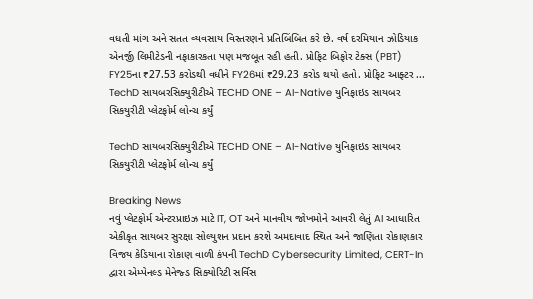વધતી માંગ અને સતત વ્યવસાય વિસ્તરણને પ્રતિબિંબિત કરે છે. વર્ષ દરમિયાન ઝોડિયાક એનર્જી લિમીટેડની નફાકારકતા પણ મજબૂત રહી હતી. પ્રોફિટ બિફોર ટેક્સ (PBT) FY25ના ₹27.53 કરોડથી વધીને FY26માં ₹29.23 કરોડ થયો હતો. પ્રોફિટ આફ્ટર ...
TechD સાયબરસિક્યુરીટીએ TECHD ONE – AI-Native યુનિફાઇડ સાયબર સિકયુરીટી પ્લેટફોર્મ લોન્ચ કર્યું

TechD સાયબરસિક્યુરીટીએ TECHD ONE – AI-Native યુનિફાઇડ સાયબર સિકયુરીટી પ્લેટફોર્મ લોન્ચ કર્યું

Breaking News
નવું પ્લેટફોર્મ એન્ટરપ્રાઇઝ માટે IT, OT અને માનવીય જોખમોને આવરી લેતું AI આધારિત એકીકૃત સાયબર સુરક્ષા સોલ્યુશન પ્રદાન કરશે અમદાવાદ સ્થિત અને જાણિતા રોકાણકાર વિજય કેડિયાના રોકાણ વાળી કંપની TechD Cybersecurity Limited, CERT-In દ્વારા એમ્પેનલ્ડ મેનેજ્ડ સિક્યોરિટી સર્વિસ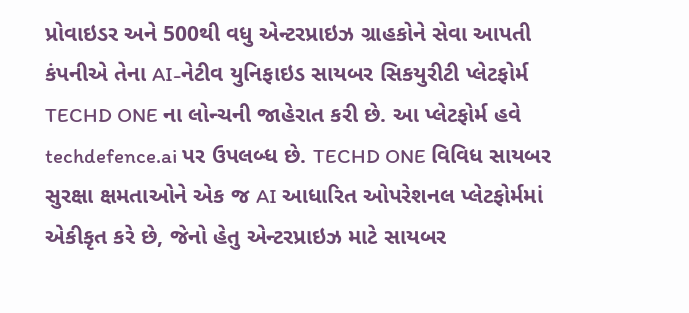પ્રોવાઇડર અને 500થી વધુ એન્ટરપ્રાઇઝ ગ્રાહકોને સેવા આપતી કંપનીએ તેના AI-નેટીવ યુનિફાઇડ સાયબર સિકયુરીટી પ્લેટફોર્મ  TECHD ONE ના લોન્ચની જાહેરાત કરી છે. આ પ્લેટફોર્મ હવે techdefence.ai પર ઉપલબ્ધ છે. TECHD ONE વિવિધ સાયબર સુરક્ષા ક્ષમતાઓને એક જ AI આધારિત ઓપરેશનલ પ્લેટફોર્મમાં એકીકૃત કરે છે, જેનો હેતુ એન્ટરપ્રાઇઝ માટે સાયબર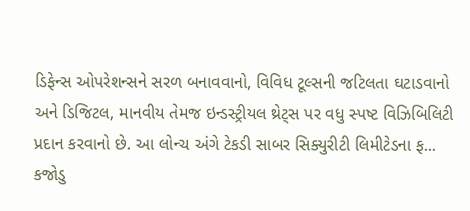ડિફેન્સ ઓપરેશન્સને સરળ બનાવવાનો, વિવિધ ટૂલ્સની જટિલતા ઘટાડવાનો અને ડિજિટલ, માનવીય તેમજ ઇન્ડસ્ટ્રીયલ થ્રેટ્સ પર વધુ સ્પષ્ટ વિઝિબિલિટી પ્રદાન કરવાનો છે. આ લોન્ચ અંગે ટેકડી સાબર સિક્યુરીટી લિમીટેડના ફ...
કજોડુ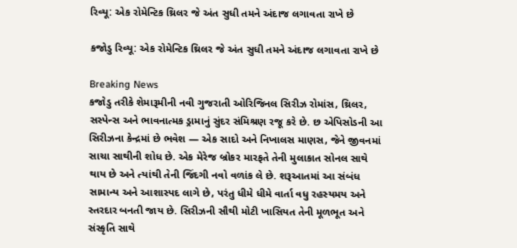રિવ્યૂ: એક રોમેન્ટિક થ્રિલર જે અંત સુધી તમને અંદાજ લગાવતા રાખે છે

કજોડુ રિવ્યૂ: એક રોમેન્ટિક થ્રિલર જે અંત સુધી તમને અંદાજ લગાવતા રાખે છે

Breaking News
કજોડુ તરીકે શેમારૂમીની નવી ગુજરાતી ઓરિજિનલ સિરીઝ રોમાંસ, થ્રિલર, સસ્પેન્સ અને ભાવનાત્મક ડ્રામાનું સુંદર સંમિશ્રણ રજૂ કરે છે. છ એપિસોડની આ સિરીઝના કેન્દ્રમાં છે ભવેશ — એક સાદો અને નિખાલસ માણસ, જેને જીવનમાં સાચા સાથીની શોધ છે. એક મેરેજ બ્રોકર મારફતે તેની મુલાકાત સોનલ સાથે થાય છે અને ત્યાંથી તેની જિંદગી નવો વળાંક લે છે. શરૂઆતમાં આ સંબંધ સામાન્ય અને આશાસ્પદ લાગે છે, પરંતુ ધીમે ધીમે વાર્તા વધુ રહસ્યમય અને સ્તરદાર બનતી જાય છે. સિરીઝની સૌથી મોટી ખાસિયત તેની મૂળભૂત અને સંસ્કૃતિ સાથે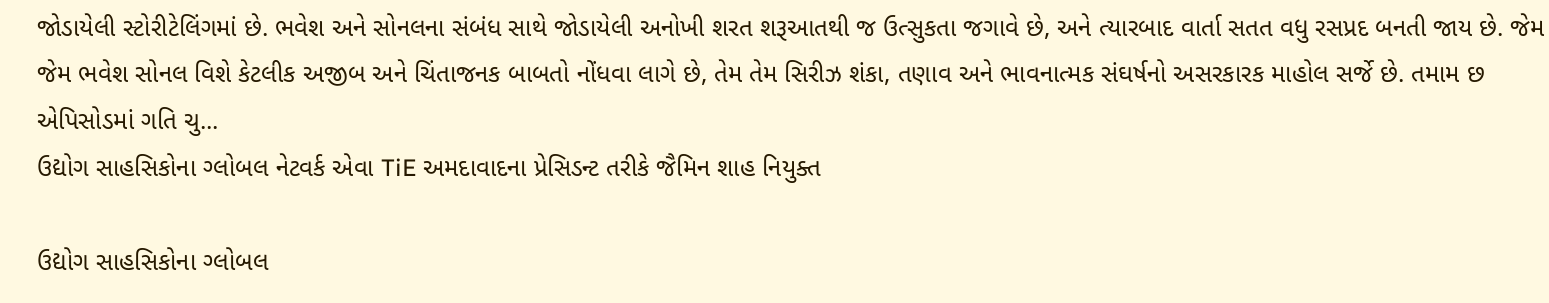જોડાયેલી સ્ટોરીટેલિંગમાં છે. ભવેશ અને સોનલના સંબંધ સાથે જોડાયેલી અનોખી શરત શરૂઆતથી જ ઉત્સુકતા જગાવે છે, અને ત્યારબાદ વાર્તા સતત વધુ રસપ્રદ બનતી જાય છે. જેમ જેમ ભવેશ સોનલ વિશે કેટલીક અજીબ અને ચિંતાજનક બાબતો નોંધવા લાગે છે, તેમ તેમ સિરીઝ શંકા, તણાવ અને ભાવનાત્મક સંઘર્ષનો અસરકારક માહોલ સર્જે છે. તમામ છ એપિસોડમાં ગતિ ચુ...
ઉદ્યોગ સાહસિકોના ગ્લોબલ નેટવર્ક એવા TiE અમદાવાદના પ્રેસિડન્ટ તરીકે જૈમિન શાહ નિયુક્ત

ઉદ્યોગ સાહસિકોના ગ્લોબલ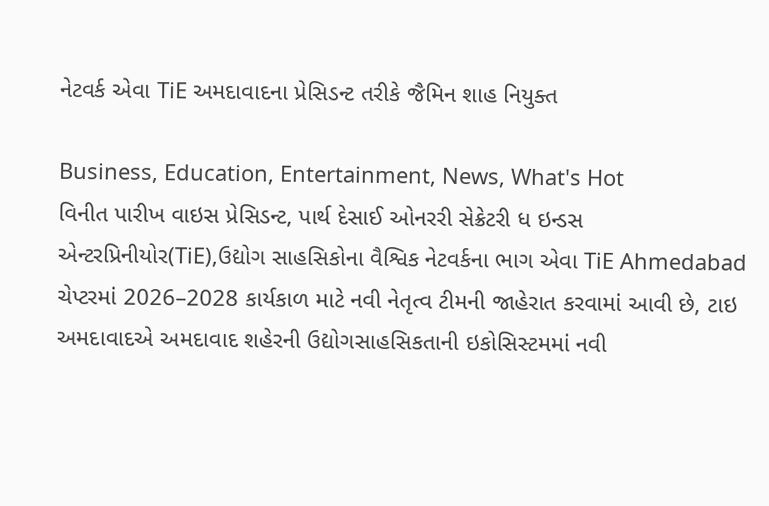નેટવર્ક એવા TiE અમદાવાદના પ્રેસિડન્ટ તરીકે જૈમિન શાહ નિયુક્ત

Business, Education, Entertainment, News, What's Hot
વિનીત પારીખ વાઇસ પ્રેસિડન્ટ, પાર્થ દેસાઈ ઓનરરી સેક્રેટરી ધ ઇન્ડસ એન્ટરપ્રિનીયોર(TiE),ઉદ્યોગ સાહસિકોના વૈશ્વિક નેટવર્કના ભાગ એવા TiE Ahmedabad ચેપ્ટરમાં 2026–2028 કાર્યકાળ માટે નવી નેતૃત્વ ટીમની જાહેરાત કરવામાં આવી છે, ટાઇ અમદાવાદએ અમદાવાદ શહેરની ઉદ્યોગસાહસિકતાની ઇકોસિસ્ટમમાં નવી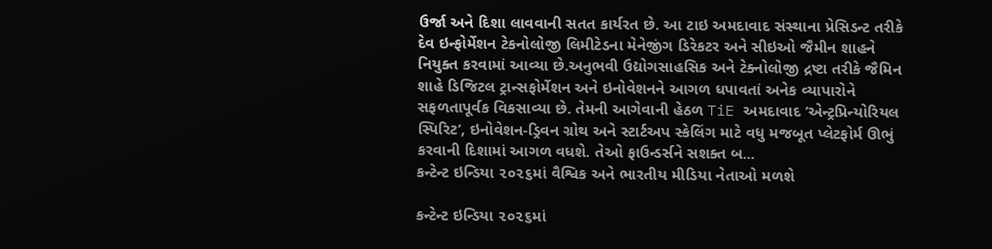ઉર્જા અને દિશા લાવવાની સતત કાર્યરત છે. આ ટાઇ અમદાવાદ સંસ્થાના પ્રેસિડન્ટ તરીકે દેવ ઇન્ફોર્મેશન ટેકનોલોજી લિમીટેડના મેનેજીંગ ડિરેકટર અને સીઇઓ જૈમીન શાહને નિયુક્ત કરવામાં આવ્યા છે.અનુભવી ઉદ્યોગસાહસિક અને ટેક્નોલોજી દ્રષ્ટા તરીકે જૈમિન શાહે ડિજિટલ ટ્રાન્સફોર્મેશન અને ઇનોવેશનને આગળ ધપાવતાં અનેક વ્યાપારોને સફળતાપૂર્વક વિકસાવ્યા છે. તેમની આગેવાની હેઠળ TiE અમદાવાદ ‘એન્ટ્રપ્રિન્યોરિયલ સ્પિરિટ’, ઇનોવેશન-ડ્રિવન ગ્રોથ અને સ્ટાર્ટઅપ સ્કેલિંગ માટે વધુ મજબૂત પ્લેટફોર્મ ઊભું કરવાની દિશામાં આગળ વધશે. તેઓ ફાઉન્ડર્સને સશક્ત બ...
કન્ટેન્ટ ઇન્ડિયા ૨૦૨૬માં વૈશ્વિક અને ભારતીય મીડિયા નેતાઓ મળશે

કન્ટેન્ટ ઇન્ડિયા ૨૦૨૬માં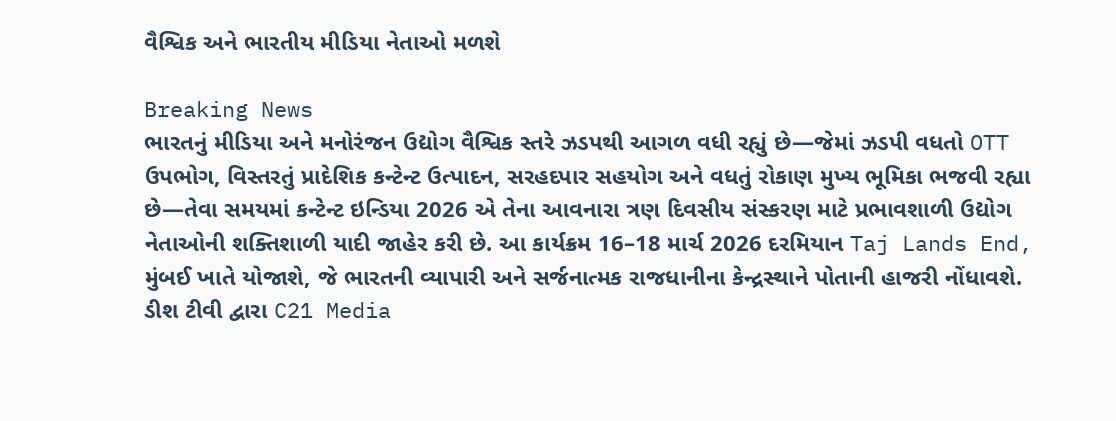વૈશ્વિક અને ભારતીય મીડિયા નેતાઓ મળશે

Breaking News
ભારતનું મીડિયા અને મનોરંજન ઉદ્યોગ વૈશ્વિક સ્તરે ઝડપથી આગળ વધી રહ્યું છે—જેમાં ઝડપી વધતો OTT ઉપભોગ, વિસ્તરતું પ્રાદેશિક કન્ટેન્ટ ઉત્પાદન, સરહદપાર સહયોગ અને વધતું રોકાણ મુખ્ય ભૂમિકા ભજવી રહ્યા છે—તેવા સમયમાં કન્ટેન્ટ ઇન્ડિયા 2026 એ તેના આવનારા ત્રણ દિવસીય સંસ્કરણ માટે પ્રભાવશાળી ઉદ્યોગ નેતાઓની શક્તિશાળી યાદી જાહેર કરી છે. આ કાર્યક્રમ 16–18 માર્ચ 2026 દરમિયાન Taj Lands End, મુંબઈ ખાતે યોજાશે, જે ભારતની વ્યાપારી અને સર્જનાત્મક રાજધાનીના કેન્દ્રસ્થાને પોતાની હાજરી નોંધાવશે. ડીશ ટીવી દ્વારા C21 Media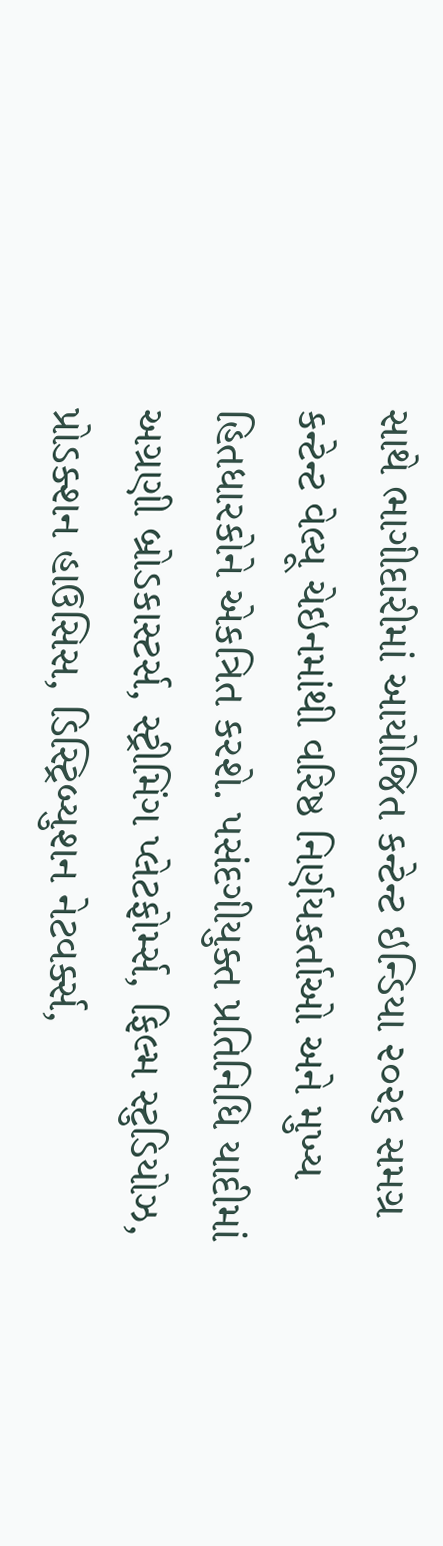સાથે ભાગીદારીમાં આયોજિત કન્ટેન્ટ ઇન્ડિયા ૨૦૨૬ સમગ્ર કન્ટેન્ટ વેલ્યૂ ચેઇનમાંથી વરિષ્ઠ નિર્ણયકર્તાઓ અને મુખ્ય હિતધારકોને એકત્રિત કરશે. પસંદગીયુક્ત પ્રતિનિધિ યાદીમાં અગ્રણી બ્રોડકાસ્ટર્સ, સ્ટ્રીમિંગ પ્લેટફોર્મ્સ, ફિલ્મ સ્ટુડિયોઝ, પ્રોડક્શન હાઉસિસ, ડિસ્ટ્રિબ્યુશન નેટવર્ક્સ,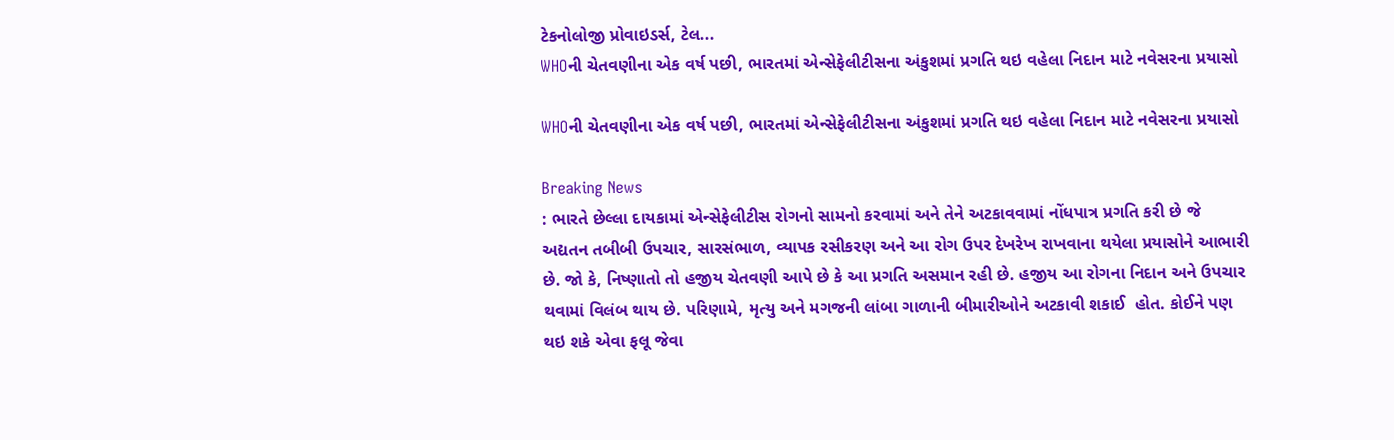ટેકનોલોજી પ્રોવાઇડર્સ, ટેલ...
WHOની ચેતવણીના એક વર્ષ પછી, ભારતમાં એન્સેફેલીટીસના અંકુશમાં પ્રગતિ થઇ વહેલા નિદાન માટે નવેસરના પ્રયાસો

WHOની ચેતવણીના એક વર્ષ પછી, ભારતમાં એન્સેફેલીટીસના અંકુશમાં પ્રગતિ થઇ વહેલા નિદાન માટે નવેસરના પ્રયાસો

Breaking News
: ભારતે છેલ્લા દાયકામાં એન્સેફેલીટીસ રોગનો સામનો કરવામાં અને તેને અટકાવવામાં નોંધપાત્ર પ્રગતિ કરી છે જે અદ્યતન તબીબી ઉપચાર, સારસંભાળ, વ્યાપક રસીકરણ અને આ રોગ ઉપર દેખરેખ રાખવાના થયેલા પ્રયાસોને આભારી છે. જો કે, નિષ્ણાતો તો હજીય ચેતવણી આપે છે કે આ પ્રગતિ અસમાન રહી છે. હજીય આ રોગના નિદાન અને ઉપચાર થવામાં વિલંબ થાય છે. પરિણામે, મૃત્યુ અને મગજની લાંબા ગાળાની બીમારીઓને અટકાવી શકાઈ  હોત. કોઈને પણ થઇ શકે એવા ફલૂ જેવા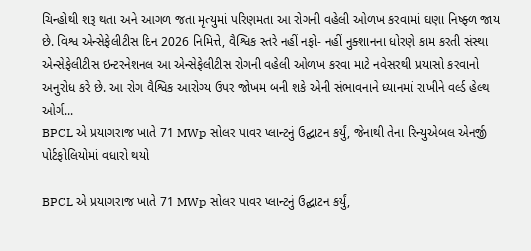ચિન્હોથી શરૂ થતા અને આગળ જતા મૃત્યુમાં પરિણમતા આ રોગની વહેલી ઓળખ કરવામાં ઘણા નિષ્ફ્ળ જાય છે. વિશ્વ એન્સેફેલીટીસ દિન 2026 નિમિત્તે, વૈશ્વિક સ્તરે નહીં નફો- નહીં નુક્શાનના ધોરણે કામ કરતી સંસ્થા  એન્સેફેલીટીસ ઇન્ટરનેશનલ આ એન્સેફેલીટીસ રોગની વહેલી ઓળખ કરવા માટે નવેસરથી પ્રયાસો કરવાનો અનુરોધ કરે છે. આ રોગ વૈશ્વિક આરોગ્ય ઉપર જોખમ બની શકે એની સંભાવનાને ધ્યાનમાં રાખીને વર્લ્ડ હેલ્થ ઓર્ગ...
BPCL એ પ્રયાગરાજ ખાતે 71 MWp સોલર પાવર પ્લાન્ટનું ઉદ્ઘાટન કર્યું, જેનાથી તેના રિન્યુએબલ એનર્જી પોર્ટફોલિયોમાં વધારો થયો

BPCL એ પ્રયાગરાજ ખાતે 71 MWp સોલર પાવર પ્લાન્ટનું ઉદ્ઘાટન કર્યું,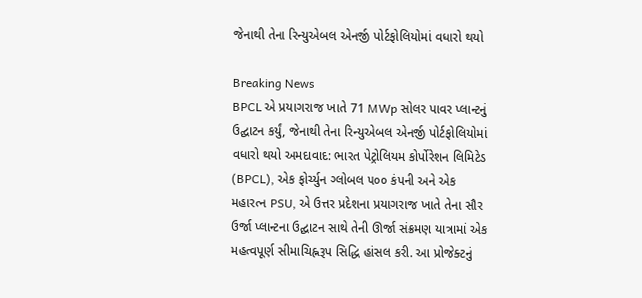જેનાથી તેના રિન્યુએબલ એનર્જી પોર્ટફોલિયોમાં વધારો થયો

Breaking News
BPCL એ પ્રયાગરાજ ખાતે 71 MWp સોલર પાવર પ્લાન્ટનું ઉદ્ઘાટન કર્યું, જેનાથી તેના રિન્યુએબલ એનર્જી પોર્ટફોલિયોમાં વધારો થયો અમદાવાદ: ભારત પેટ્રોલિયમ કોર્પોરેશન લિમિટેડ (BPCL), એક ફોર્ચ્યુન ગ્લોબલ ૫૦૦ કંપની અને એક મહારત્ન PSU, એ ઉત્તર પ્રદેશના પ્રયાગરાજ ખાતે તેના સૌર ઉર્જા પ્લાન્ટના ઉદ્ઘાટન સાથે તેની ઊર્જા સંક્રમણ યાત્રામાં એક મહત્વપૂર્ણ સીમાચિહ્નરૂપ સિદ્ધિ હાંસલ કરી. આ પ્રોજેક્ટનું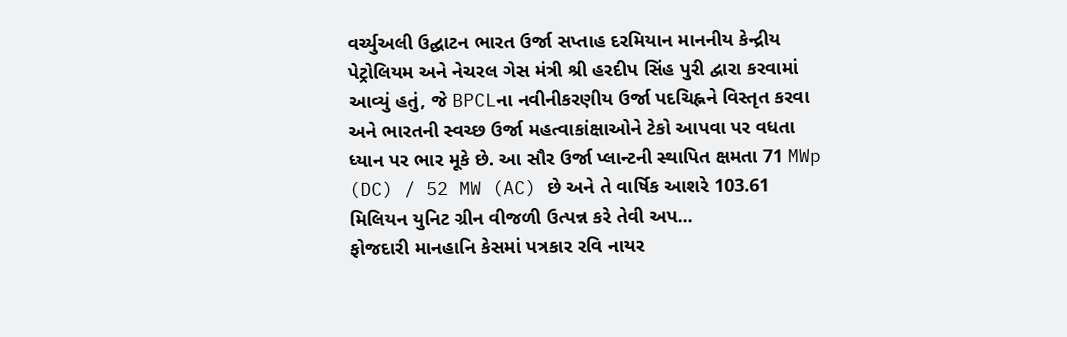વર્ચ્યુઅલી ઉદ્ઘાટન ભારત ઉર્જા સપ્તાહ દરમિયાન માનનીય કેન્દ્રીય પેટ્રોલિયમ અને નેચરલ ગેસ મંત્રી શ્રી હરદીપ સિંહ પુરી દ્વારા કરવામાં આવ્યું હતું, જે BPCLના નવીનીકરણીય ઉર્જા પદચિહ્નને વિસ્તૃત કરવા અને ભારતની સ્વચ્છ ઉર્જા મહત્વાકાંક્ષાઓને ટેકો આપવા પર વધતા ધ્યાન પર ભાર મૂકે છે. આ સૌર ઉર્જા પ્લાન્ટની સ્થાપિત ક્ષમતા 71 MWp (DC) / 52 MW (AC) છે અને તે વાર્ષિક આશરે 103.61 મિલિયન યુનિટ ગ્રીન વીજળી ઉત્પન્ન કરે તેવી અપ...
ફોજદારી માનહાનિ કેસમાં પત્રકાર રવિ નાયર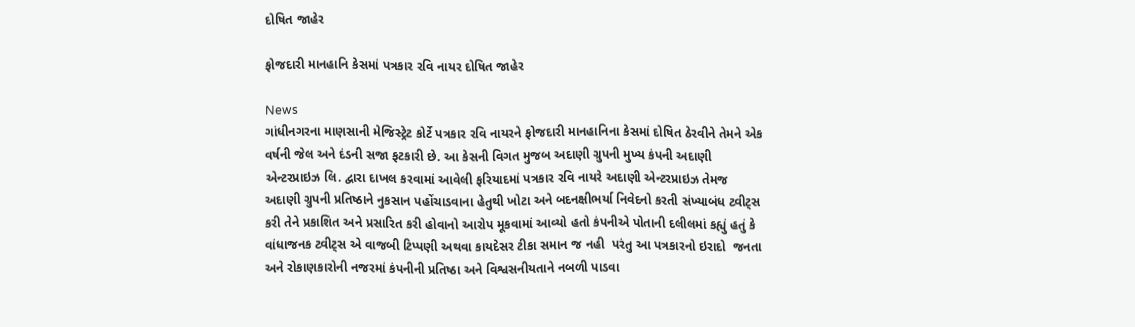દોષિત જાહેર

ફોજદારી માનહાનિ કેસમાં પત્રકાર રવિ નાયર દોષિત જાહેર

News
ગાંધીનગરના માણસાની મેજિસ્ટ્રેટ કોર્ટે પત્રકાર રવિ નાયરને ફોજદારી માનહાનિના કેસમાં દોષિત ઠેરવીને તેમને એક વર્ષની જેલ અને દંડની સજા ફટકારી છે. આ કેસની વિગત મુજબ અદાણી ગ્રુપની મુખ્ય કંપની અદાણી એન્ટરપ્રાઇઝ લિ. દ્વારા દાખલ કરવામાં આવેલી ફરિયાદમાં પત્રકાર રવિ નાયરે અદાણી એન્ટરપ્રાઇઝ તેમજ અદાણી ગ્રુપની પ્રતિષ્ઠાને નુકસાન પહોંચાડવાના હેતુથી ખોટા અને બદનક્ષીભર્યા નિવેદનો કરતી સંખ્યાબંધ ટ્વીટ્સ કરી તેને પ્રકાશિત અને પ્રસારિત કરી હોવાનો આરોપ મૂકવામાં આવ્યો હતો કંપનીએ પોતાની દલીલમાં કહ્યું હતું કે વાંધાજનક ટ્વીટ્સ એ વાજબી ટિપ્પણી અથવા કાયદેસર ટીકા સમાન જ નહી  પરંતુ આ પત્રકારનો ઇરાદો  જનતા અને રોકાણકારોની નજરમાં કંપનીની પ્રતિષ્ઠા અને વિશ્વસનીયતાને નબળી પાડવા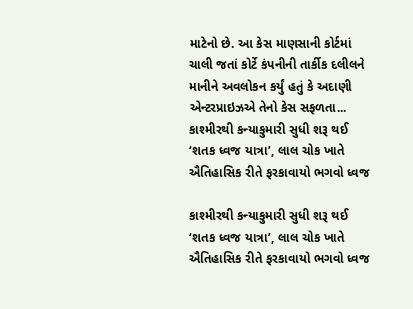માટેનો છે. આ કેસ માણસાની કોર્ટમાં ચાલી જતાં કોર્ટે કંપનીની તાર્કીક દલીલને માનીને અવલોકન કર્યું હતું કે અદાણી એન્ટરપ્રાઇઝએ તેનો કેસ સફળતા...
કાશ્મીરથી કન્યાકુમારી સુધી શરૂ થઈ ‘શતક ધ્વજ યાત્રા’, લાલ ચોક ખાતે ઐતિહાસિક રીતે ફરકાવાયો ભગવો ધ્વજ

કાશ્મીરથી કન્યાકુમારી સુધી શરૂ થઈ ‘શતક ધ્વજ યાત્રા’, લાલ ચોક ખાતે ઐતિહાસિક રીતે ફરકાવાયો ભગવો ધ્વજ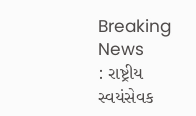Breaking News
: રાષ્ટ્રીય સ્વયંસેવક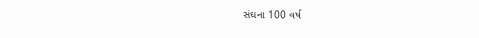સંઘના 100 વર્ષ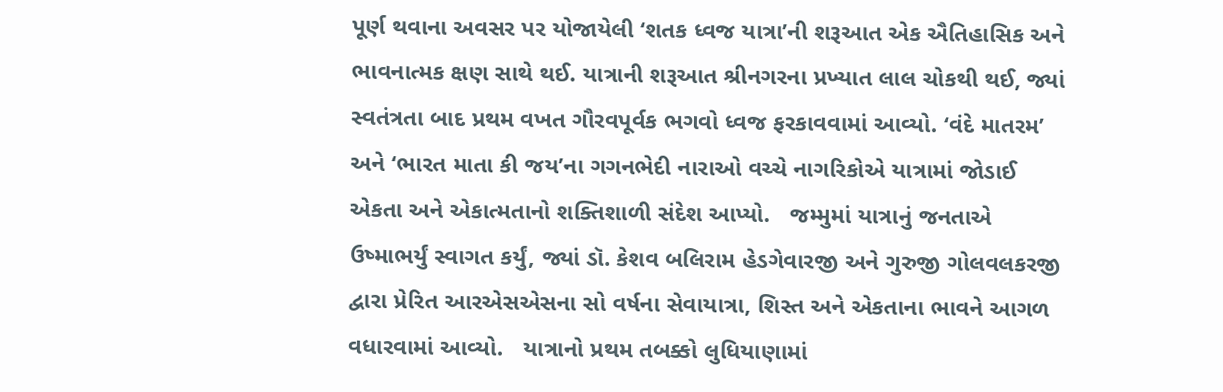પૂર્ણ થવાના અવસર પર યોજાયેલી ‘શતક ધ્વજ યાત્રા’ની શરૂઆત એક ઐતિહાસિક અને ભાવનાત્મક ક્ષણ સાથે થઈ. યાત્રાની શરૂઆત શ્રીનગરના પ્રખ્યાત લાલ ચોકથી થઈ, જ્યાં સ્વતંત્રતા બાદ પ્રથમ વખત ગૌરવપૂર્વક ભગવો ધ્વજ ફરકાવવામાં આવ્યો. ‘વંદે માતરમ’ અને ‘ભારત માતા કી જય’ના ગગનભેદી નારાઓ વચ્ચે નાગરિકોએ યાત્રામાં જોડાઈ એકતા અને એકાત્મતાનો શક્તિશાળી સંદેશ આપ્યો.   જમ્મુમાં યાત્રાનું જનતાએ ઉષ્માભર્યું સ્વાગત કર્યું, જ્યાં ડૉ. કેશવ બલિરામ હેડગેવારજી અને ગુરુજી ગોલવલકરજી દ્વારા પ્રેરિત આરએસએસના સો વર્ષના સેવાયાત્રા, શિસ્ત અને એકતાના ભાવને આગળ વધારવામાં આવ્યો.   યાત્રાનો પ્રથમ તબક્કો લુધિયાણામાં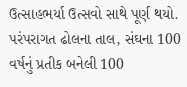ઉત્સાહભર્યા ઉત્સવો સાથે પૂર્ણ થયો. પરંપરાગત ઢોલના તાલ, સંઘના 100 વર્ષનું પ્રતીક બનેલી 100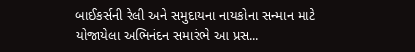બાઈકર્સની રેલી અને સમુદાયના નાયકોના સન્માન માટે યોજાયેલા અભિનંદન સમારંભે આ પ્રસ...